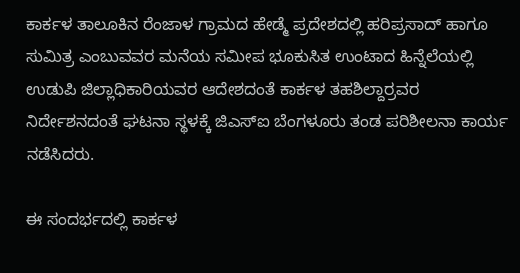ಕಾರ್ಕಳ ತಾಲೂಕಿನ ರೆಂಜಾಳ ಗ್ರಾಮದ ಹೇಡ್ಮೆ ಪ್ರದೇಶದಲ್ಲಿ ಹರಿಪ್ರಸಾದ್ ಹಾಗೂ ಸುಮಿತ್ರ ಎಂಬುವವರ ಮನೆಯ ಸಮೀಪ ಭೂಕುಸಿತ ಉಂಟಾದ ಹಿನ್ನೆಲೆಯಲ್ಲಿ ಉಡುಪಿ ಜಿಲ್ಲಾಧಿಕಾರಿಯವರ ಆದೇಶದಂತೆ ಕಾರ್ಕಳ ತಹಶಿಲ್ದಾರ್ರವರ ನಿರ್ದೇಶನದಂತೆ ಘಟನಾ ಸ್ಥಳಕ್ಕೆ ಜಿಎಸ್ಐ ಬೆಂಗಳೂರು ತಂಡ ಪರಿಶೀಲನಾ ಕಾರ್ಯ ನಡೆಸಿದರು.

ಈ ಸಂದರ್ಭದಲ್ಲಿ ಕಾರ್ಕಳ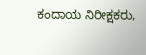ಕಂದಾಯ ನಿರೀಕ್ಷಕರು,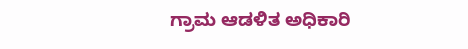ಗ್ರಾಮ ಆಡಳಿತ ಅಧಿಕಾರಿ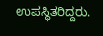ಉಪಸ್ಥಿತರಿದ್ದರು.